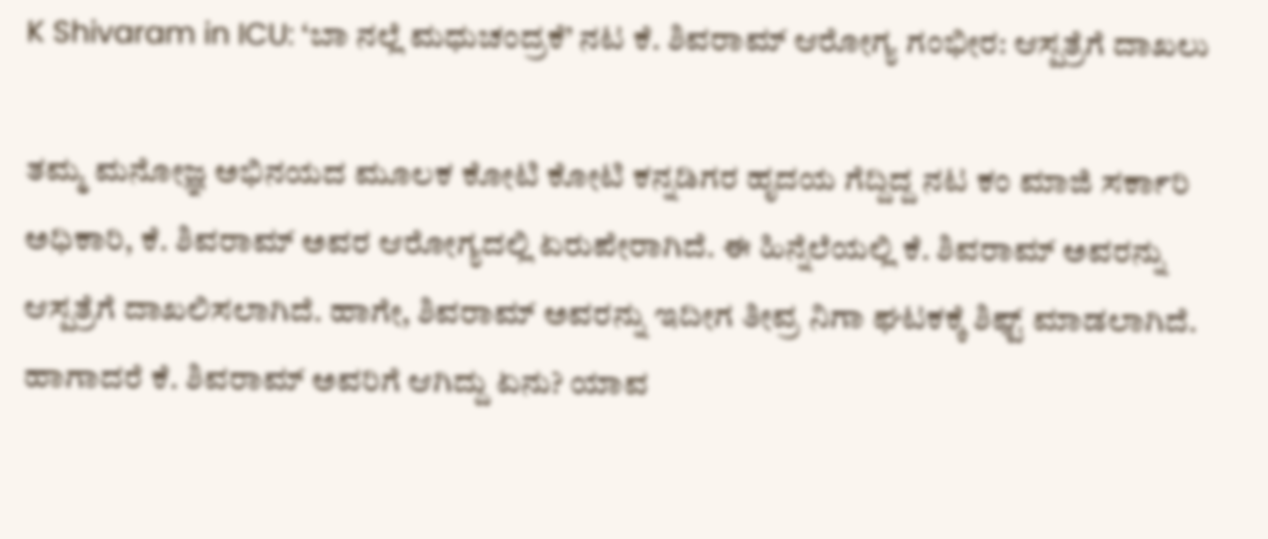K Shivaram in ICU: ‘ಬಾ ನಲ್ಲೆ ಮಧುಚಂದ್ರಕೆ’ ನಟ ಕೆ. ಶಿವರಾಮ್ ಆರೋಗ್ಯ ಗಂಭೀರ: ಆಸ್ಪತ್ರೆಗೆ ದಾಖಲು

ತಮ್ಮ ಮನೋಜ್ಞ ಅಭಿನಯದ ಮೂಲಕ ಕೋಟಿ ಕೋಟಿ ಕನ್ನಡಿಗರ ಹೃದಯ ಗೆದ್ದಿದ್ದ ನಟ ಕಂ ಮಾಜಿ ಸರ್ಕಾರಿ ಅಧಿಕಾರಿ, ಕೆ. ಶಿವರಾಮ್ ಅವರ ಆರೋಗ್ಯದಲ್ಲಿ ಏರುಪೇರಾಗಿದೆ. ಈ ಹಿನ್ನೆಲೆಯಲ್ಲಿ ಕೆ. ಶಿವರಾಮ್ ಅವರನ್ನು ಆಸ್ಪತ್ರೆಗೆ ದಾಖಲಿಸಲಾಗಿದೆ. ಹಾಗೇ, ಶಿವರಾಮ್ ಅವರನ್ನು ಇದೀಗ ತೀವ್ರ ನಿಗಾ ಘಟಕಕ್ಕೆ ಶಿಫ್ಟ್ ಮಾಡಲಾಗಿದೆ. ಹಾಗಾದರೆ ಕೆ. ಶಿವರಾಮ್ ಅವರಿಗೆ ಆಗಿದ್ದು ಏನು? ಯಾವ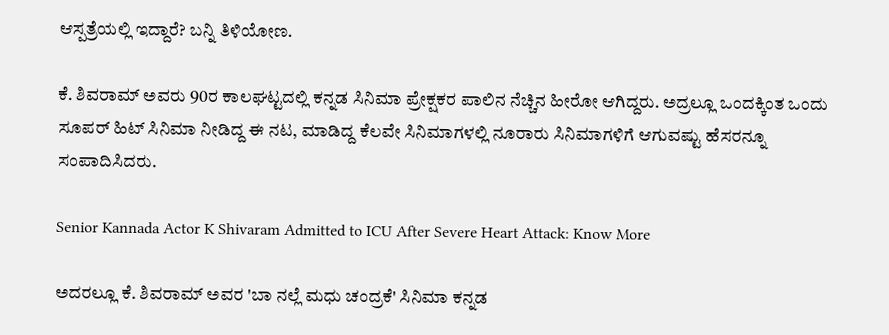ಆಸ್ಪತ್ರೆಯಲ್ಲಿ ಇದ್ದಾರೆ? ಬನ್ನಿ ತಿಳಿಯೋಣ.

ಕೆ. ಶಿವರಾಮ್ ಅವರು 90ರ ಕಾಲಘಟ್ಟದಲ್ಲಿ ಕನ್ನಡ ಸಿನಿಮಾ ಪ್ರೇಕ್ಷಕರ ಪಾಲಿನ ನೆಚ್ಚಿನ ಹೀರೋ ಆಗಿದ್ದರು. ಅದ್ರಲ್ಲೂ ಒಂದಕ್ಕಿಂತ ಒಂದು ಸೂಪರ್ ಹಿಟ್ ಸಿನಿಮಾ ನೀಡಿದ್ದ ಈ ನಟ, ಮಾಡಿದ್ದ ಕೆಲವೇ ಸಿನಿಮಾಗಳಲ್ಲಿ ನೂರಾರು ಸಿನಿಮಾಗಳಿಗೆ ಆಗುವಷ್ಟು ಹೆಸರನ್ನೂ ಸಂಪಾದಿಸಿದರು.

Senior Kannada Actor K Shivaram Admitted to ICU After Severe Heart Attack: Know More

ಅದರಲ್ಲೂ ಕೆ. ಶಿವರಾಮ್ ಅವರ 'ಬಾ ನಲ್ಲೆ ಮಧು ಚಂದ್ರಕೆ' ಸಿನಿಮಾ ಕನ್ನಡ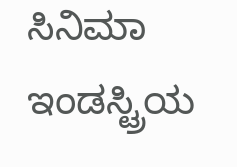ಸಿನಿಮಾ ಇಂಡಸ್ಟ್ರಿಯ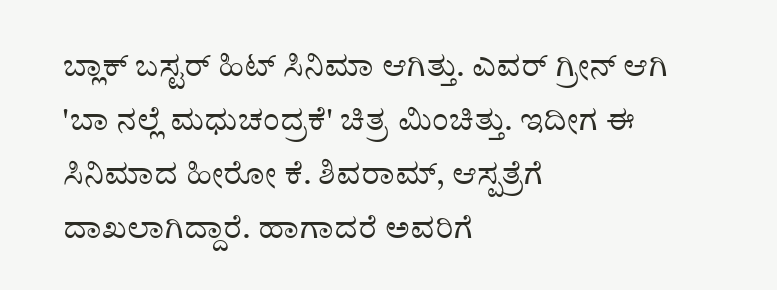ಬ್ಲಾಕ್ ಬಸ್ಟರ್ ಹಿಟ್ ಸಿನಿಮಾ ಆಗಿತ್ತು. ಎವರ್ ಗ್ರೀನ್ ಆಗಿ 'ಬಾ ನಲ್ಲೆ ಮಧುಚಂದ್ರಕೆ' ಚಿತ್ರ ಮಿಂಚಿತ್ತು. ಇದೀಗ ಈ ಸಿನಿಮಾದ ಹೀರೋ ಕೆ. ಶಿವರಾಮ್, ಆಸ್ಪತ್ರೆಗೆ ದಾಖಲಾಗಿದ್ದಾರೆ. ಹಾಗಾದರೆ ಅವರಿಗೆ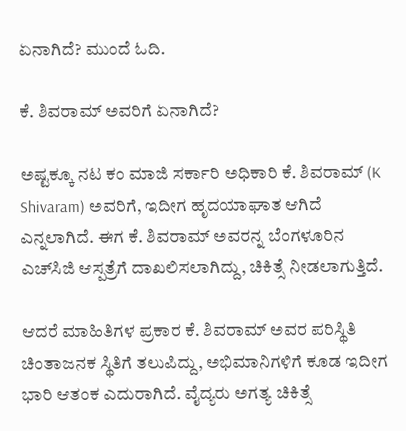ಏನಾಗಿದೆ? ಮುಂದೆ ಓದಿ.

ಕೆ. ಶಿವರಾಮ್ ಅವರಿಗೆ ಏನಾಗಿದೆ?

ಅಷ್ಟಕ್ಕೂ ನಟ ಕಂ ಮಾಜಿ ಸರ್ಕಾರಿ ಅಧಿಕಾರಿ ಕೆ. ಶಿವರಾಮ್ (K Shivaram) ಅವರಿಗೆ, ಇದೀಗ ಹೃದಯಾಘಾತ ಆಗಿದೆ ಎನ್ನಲಾಗಿದೆ. ಈಗ ಕೆ. ಶಿವರಾಮ್ ಅವರನ್ನ ಬೆಂಗಳೂರಿನ ಎಚ್‌ಸಿಜಿ ಆಸ್ಪತ್ರೆಗೆ ದಾಖಲಿಸಲಾಗಿದ್ದು, ಚಿಕಿತ್ಸೆ ನೀಡಲಾಗುತ್ತಿದೆ.

ಆದರೆ ಮಾಹಿತಿಗಳ ಪ್ರಕಾರ ಕೆ. ಶಿವರಾಮ್ ಅವರ ಪರಿಸ್ಥಿತಿ ಚಿಂತಾಜನಕ ಸ್ಥಿತಿಗೆ ತಲುಪಿದ್ದು, ಅಭಿಮಾನಿಗಳಿಗೆ ಕೂಡ ಇದೀಗ ಭಾರಿ ಆತಂಕ ಎದುರಾಗಿದೆ. ವೈದ್ಯರು ಅಗತ್ಯ ಚಿಕಿತ್ಸೆ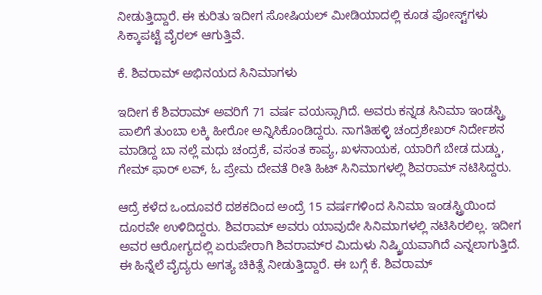ನೀಡುತ್ತಿದ್ದಾರೆ. ಈ ಕುರಿತು ಇದೀಗ ಸೋಷಿಯಲ್ ಮೀಡಿಯಾದಲ್ಲಿ ಕೂಡ ಪೋಸ್ಟ್‌ಗಳು ಸಿಕ್ಕಾಪಟ್ಟೆ ವೈರಲ್ ಆಗುತ್ತಿವೆ.

ಕೆ. ಶಿವರಾಮ್ ಅಭಿನಯದ ಸಿನಿಮಾಗಳು

ಇದೀಗ ಕೆ ಶಿವರಾಮ್ ಅವರಿಗೆ 71 ವರ್ಷ ವಯಸ್ಸಾಗಿದೆ. ಅವರು ಕನ್ನಡ ಸಿನಿಮಾ ಇಂಡಸ್ಟ್ರಿ ಪಾಲಿಗೆ ತುಂಬಾ ಲಕ್ಕಿ ಹೀರೋ ಅನ್ನಿಸಿಕೊಂಡಿದ್ದರು. ನಾಗತಿಹಳ್ಳಿ ಚಂದ್ರಶೇಖರ್ ನಿರ್ದೇಶನ ಮಾಡಿದ್ದ ಬಾ ನಲ್ಲೆ ಮಧು ಚಂದ್ರಕೆ, ವಸಂತ ಕಾವ್ಯ, ಖಳನಾಯಕ, ಯಾರಿಗೆ ಬೇಡ ದುಡ್ಡು, ಗೇಮ್ ಫಾರ್ ಲವ್, ಓ ಪ್ರೇಮ ದೇವತೆ ರೀತಿ ಹಿಟ್ ಸಿನಿಮಾಗಳಲ್ಲಿ ಶಿವರಾಮ್ ನಟಿಸಿದ್ದರು.

ಆದ್ರೆ ಕಳೆದ ಒಂದೂವರೆ ದಶಕದಿಂದ ಅಂದ್ರೆ 15 ವರ್ಷಗಳಿಂದ ಸಿನಿಮಾ ಇಂಡಸ್ಟ್ರಿಯಿಂದ ದೂರವೇ ಉಳಿದಿದ್ದರು. ಶಿವರಾಮ್ ಅವರು ಯಾವುದೇ ಸಿನಿಮಾಗಳಲ್ಲಿ ನಟಿಸಿರಲಿಲ್ಲ. ಇದೀಗ ಅವರ ಆರೋಗ್ಯದಲ್ಲಿ ಏರುಪೇರಾಗಿ ಶಿವರಾಮ್‌ರ ಮಿದುಳು ನಿಷ್ಕ್ರಿಯವಾಗಿದೆ ಎನ್ನಲಾಗುತ್ತಿದೆ. ಈ ಹಿನ್ನೆಲೆ ವೈದ್ಯರು ಅಗತ್ಯ ಚಿಕಿತ್ಸೆ ನೀಡುತ್ತಿದ್ದಾರೆ. ಈ ಬಗ್ಗೆ ಕೆ. ಶಿವರಾಮ್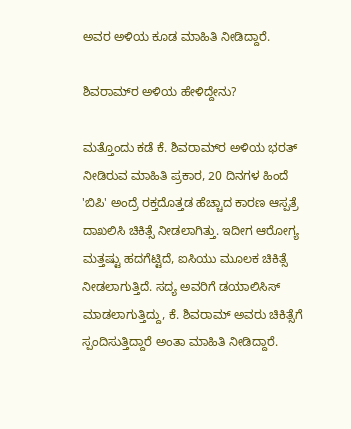ಅವರ ಅಳಿಯ ಕೂಡ ಮಾಹಿತಿ ನೀಡಿದ್ದಾರೆ.

ಶಿವರಾಮ್‌ರ ಅಳಿಯ ಹೇಳಿದ್ದೇನು?

ಮತ್ತೊಂದು ಕಡೆ ಕೆ. ಶಿವರಾಮ್‌ರ ಅಳಿಯ ಭರತ್ ನೀಡಿರುವ ಮಾಹಿತಿ ಪ್ರಕಾರ, 20 ದಿನಗಳ ಹಿಂದೆ 'ಬಿಪಿ' ಅಂದ್ರೆ ರಕ್ತದೊತ್ತಡ ಹೆಚ್ಚಾದ ಕಾರಣ ಆಸ್ಪತ್ರೆ ದಾಖಲಿಸಿ ಚಿಕಿತ್ಸೆ ನೀಡಲಾಗಿತ್ತು. ಇದೀಗ ಆರೋಗ್ಯ ಮತ್ತಷ್ಟು ಹದಗೆಟ್ಟಿದೆ, ಐಸಿಯು ಮೂಲಕ ಚಿಕಿತ್ಸೆ ನೀಡಲಾಗುತ್ತಿದೆ. ಸದ್ಯ ಅವರಿಗೆ ಡಯಾಲಿಸಿಸ್ ಮಾಡಲಾಗುತ್ತಿದ್ದು, ಕೆ. ಶಿವರಾಮ್ ಅವರು ಚಿಕಿತ್ಸೆಗೆ ಸ್ಪಂದಿಸುತ್ತಿದ್ದಾರೆ ಅಂತಾ ಮಾಹಿತಿ ನೀಡಿದ್ದಾರೆ.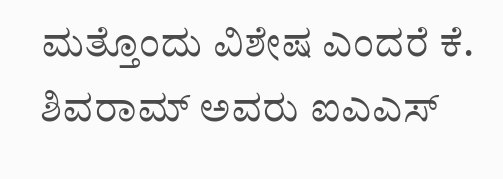ಮತ್ತೊಂದು ವಿಶೇಷ ಎಂದರೆ ಕೆ. ಶಿವರಾಮ್ ಅವರು ಐಎಎಸ್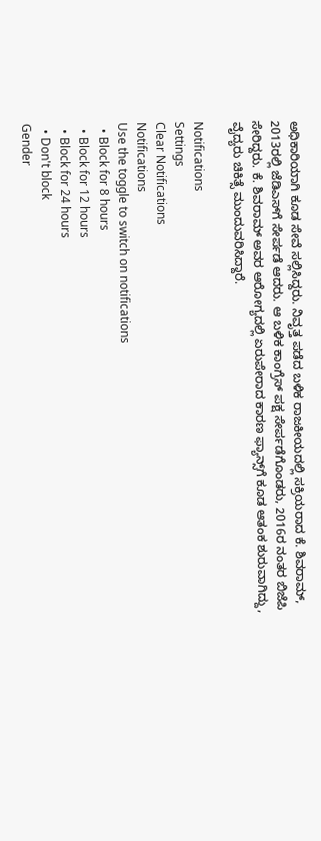ಅಧಿಕಾರಿಯಾಗಿ ಕೂಡ ಸೇವೆ ಸಲ್ಲಿಸಿದ್ದರು. ನಿವೃತ್ತ ಪಡೆದ ಬಳಿಕ ರಾಜಕೀಯದಲ್ಲಿ ಸಕ್ರಿಯರಾದ ಕೆ. ಶಿವರಾಮ್, 2013ರಲ್ಲಿ ಜೆಡಿಎಸ್‌ಗೆ ಸೇರ್ಪಡೆ ಆದರು. ಆ ಬಳಿಕ ಕಾಂಗ್ರೆಸ್ ಪಕ್ಷ ಸೇರ್ಪಡೆಗೊಂಡರು, 2016ರ ನಂತರ ಬಿಜೆಪಿ ಸೇರಿದ್ದರು. ಕೆ. ಶಿವರಾಮ್ ಅವರ ಆರೋಗ್ಯದಲ್ಲಿ ಏರುಪೇರಾದ ಕಾರಣ ಫ್ಯಾನ್ಸ್‌ಗೆ ಕೂಡ ಆತಂಕ ಶುರುವಾಗಿದ್ದು, ವೈದ್ಯರು ಚಿಕಿತ್ಸೆ ಮುಂದುವರಿಸಿದ್ದಾರೆ.

Notifications
Settings
Clear Notifications
Notifications
Use the toggle to switch on notifications
  • Block for 8 hours
  • Block for 12 hours
  • Block for 24 hours
  • Don't block
Gender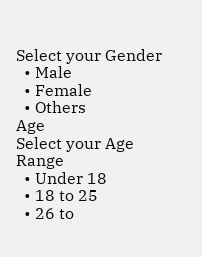Select your Gender
  • Male
  • Female
  • Others
Age
Select your Age Range
  • Under 18
  • 18 to 25
  • 26 to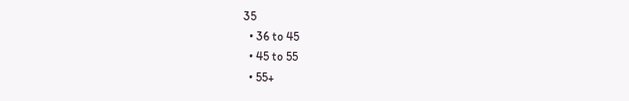35
  • 36 to 45
  • 45 to 55
  • 55+